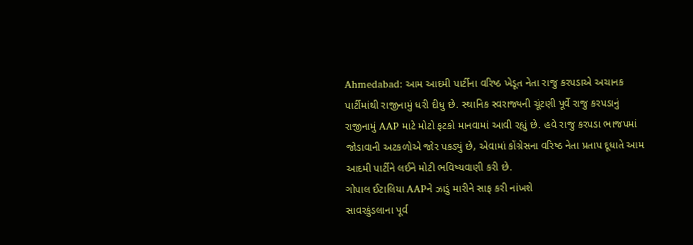Ahmedabad: આમ આદમી પાર્ટીના વરિષ્ઠ ખેડૂત નેતા રાજુ કરપડાએ અચાનક પાર્ટીમાંથી રાજીનામું ધરી દીધુ છે. સ્થાનિક સ્વરાજ્યની ચૂંટણી પૂર્વે રાજુ કરપડાનું રાજીનામું AAP માટે મોટો ફટકો માનવામાં આવી રહ્યું છે. હવે રાજુ કરપડા ભાજપમાં જોડાવાની અટકળોએ જોર પકડ્યું છે, એવામાં કોંગ્રેસના વરિષ્ઠ નેતા પ્રતાપ દૂધાતે આમ આદમી પાર્ટીને લઈને મોટી ભવિષ્યવાણી કરી છે.
ગોપાલ ઈટાલિયા AAPને ઝાડું મારીને સાફ કરી નાંખશે
સાવરકુંડલાના પૂર્વ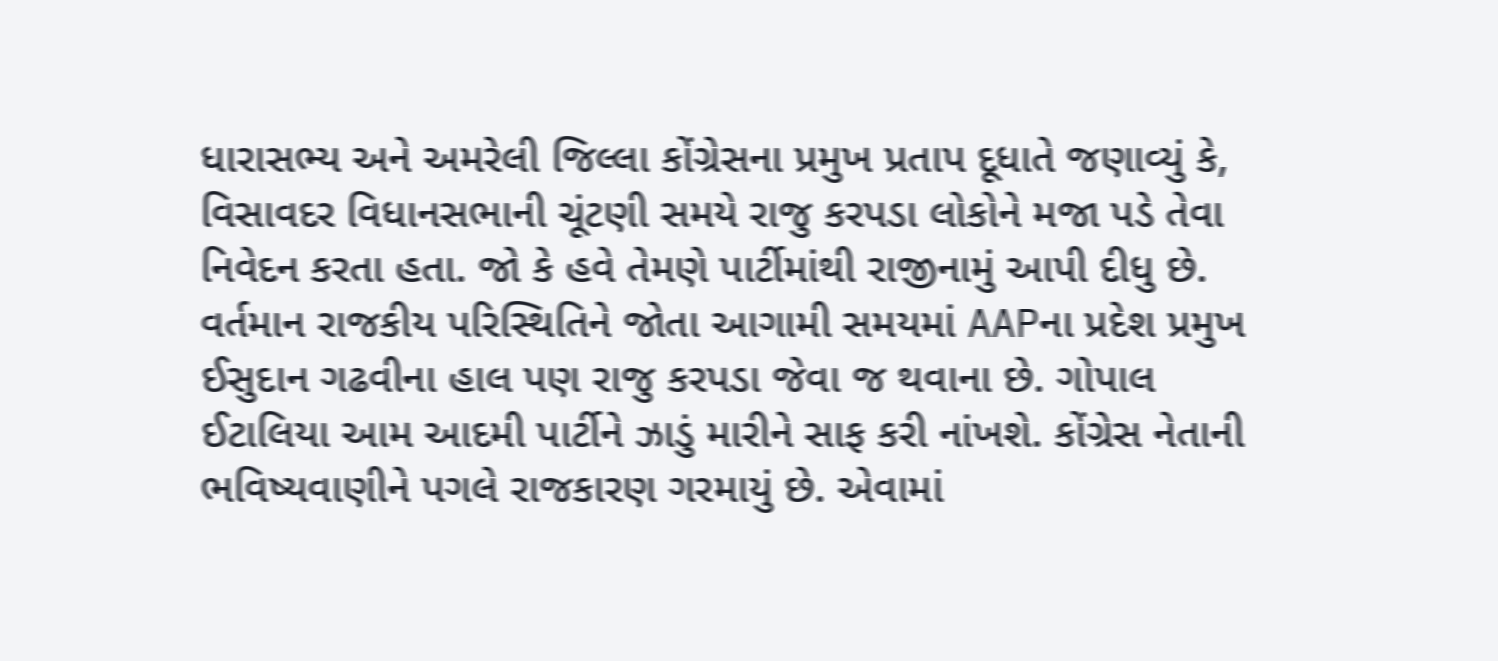ધારાસભ્ય અને અમરેલી જિલ્લા કોંગ્રેસના પ્રમુખ પ્રતાપ દૂધાતે જણાવ્યું કે, વિસાવદર વિધાનસભાની ચૂંટણી સમયે રાજુ કરપડા લોકોને મજા પડે તેવા નિવેદન કરતા હતા. જો કે હવે તેમણે પાર્ટીમાંથી રાજીનામું આપી દીધુ છે.
વર્તમાન રાજકીય પરિસ્થિતિને જોતા આગામી સમયમાં AAPના પ્રદેશ પ્રમુખ ઈસુદાન ગઢવીના હાલ પણ રાજુ કરપડા જેવા જ થવાના છે. ગોપાલ ઈટાલિયા આમ આદમી પાર્ટીને ઝાડું મારીને સાફ કરી નાંખશે. કોંગ્રેસ નેતાની ભવિષ્યવાણીને પગલે રાજકારણ ગરમાયું છે. એવામાં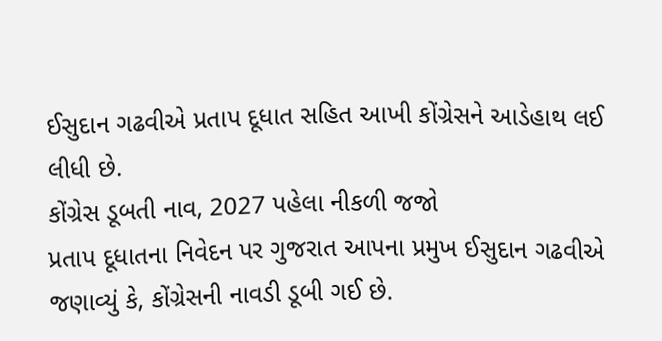ઈસુદાન ગઢવીએ પ્રતાપ દૂધાત સહિત આખી કોંગ્રેસને આડેહાથ લઈ લીધી છે.
કોંગ્રેસ ડૂબતી નાવ, 2027 પહેલા નીકળી જજો
પ્રતાપ દૂધાતના નિવેદન પર ગુજરાત આપના પ્રમુખ ઈસુદાન ગઢવીએ જણાવ્યું કે, કોંગ્રેસની નાવડી ડૂબી ગઈ છે.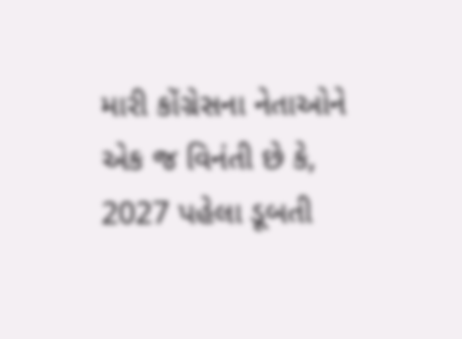મારી કોંગ્રેસના નેતાઓને એક જ વિનંતી છે કે, 2027 પહેલા ડૂબતી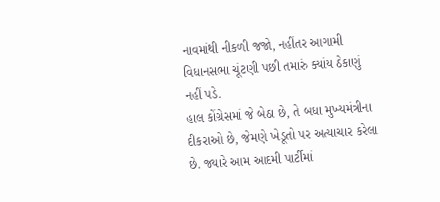નાવમાંથી નીકળી જજો, નહીંતર આગામી વિધાનસભા ચૂંટણી પછી તમારું ક્યાંય ઠેકાણું નહીં પડે.
હાલ કોંગ્રેસમાં જે બેઠા છે, તે બધા મુખ્યમંત્રીના દીકરાઓ છે, જેમણે ખેડૂતો પર અત્યાચાર કરેલા છે. જ્યારે આમ આદમી પાર્ટીમાં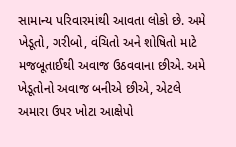સામાન્ય પરિવારમાંથી આવતા લોકો છે. અમે ખેડૂતો, ગરીબો, વંચિતો અને શોષિતો માટે મજબૂતાઈથી અવાજ ઉઠવવાના છીએ. અમે ખેડૂતોનો અવાજ બનીએ છીએ, એટલે અમારા ઉપર ખોટા આક્ષેપો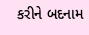કરીને બદનામ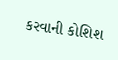કરવાની કોશિશ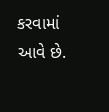કરવામાં આવે છે.